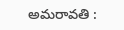అమరావతి :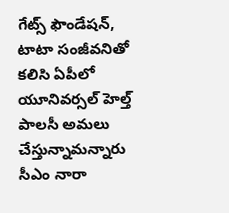గేట్స్ ఫౌండేషన్, టాటా సంజీవనితో కలిసి ఏపీలో యూనివర్సల్ హెల్త్ పాలసీ అమలు చేస్తున్నామన్నారు సీఎం నారా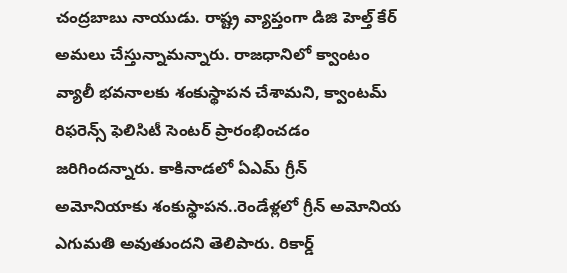చంద్రబాబు నాయుడు. రాష్ట్ర వ్యాప్తంగా డిజి హెల్త్ కేర్ అమలు చేస్తున్నామన్నారు. రాజధానిలో క్వాంటం వ్యాలీ భవనాలకు శంకుస్థాపన చేశామని, క్వాంటమ్ రిఫరెన్స్ ఫెలిసిటీ సెంటర్ ప్రారంభించడం జరిగిందన్నారు. కాకినాడలో ఏఎమ్ గ్రీన్ అమోనియాకు శంకుస్థాపన..రెండేళ్లలో గ్రీన్ అమోనియ ఎగుమతి అవుతుందని తెలిపారు. రికార్డ్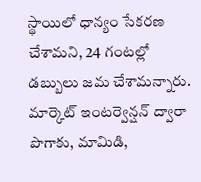స్థాయిలో ధాన్యం సేకరణ చేశామని, 24 గంటల్లో డబ్బులు జమ చేశామన్నారు. మార్కెట్ ఇంటర్వెన్షన్ ద్వారా పొగాకు, మామిడి,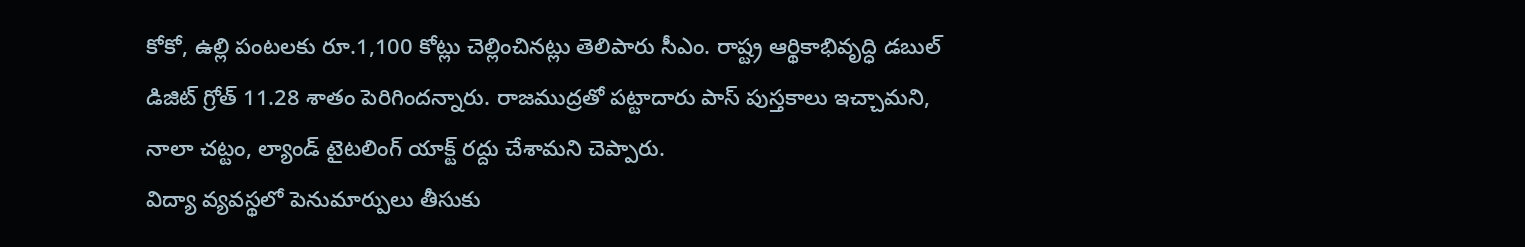కోకో, ఉల్లి పంటలకు రూ.1,100 కోట్లు చెల్లించినట్లు తెలిపారు సీఎం. రాష్ట్ర ఆర్థికాభివృద్ధి డబుల్ డిజిట్ గ్రోత్ 11.28 శాతం పెరిగిందన్నారు. రాజముద్రతో పట్టాదారు పాస్ పుస్తకాలు ఇచ్చామని, నాలా చట్టం, ల్యాండ్ టైటలింగ్ యాక్ట్ రద్దు చేశామని చెప్పారు.
విద్యా వ్యవస్థలో పెనుమార్పులు తీసుకు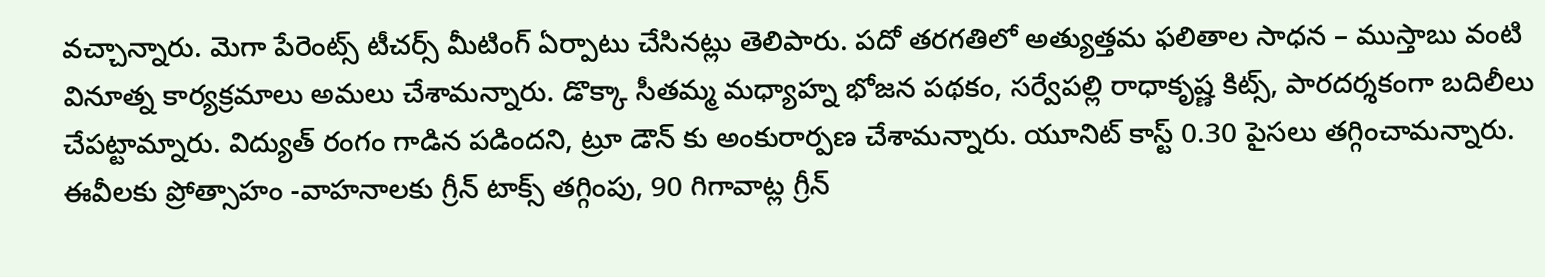వచ్చాన్నారు. మెగా పేరెంట్స్ టీచర్స్ మీటింగ్ ఏర్పాటు చేసినట్లు తెలిపారు. పదో తరగతిలో అత్యుత్తమ ఫలితాల సాధన – ముస్తాబు వంటి వినూత్న కార్యక్రమాలు అమలు చేశామన్నారు. డొక్కా సీతమ్మ మధ్యాహ్న భోజన పథకం, సర్వేపల్లి రాధాకృష్ణ కిట్స్, పారదర్శకంగా బదిలీలు చేపట్టామ్నారు. విద్యుత్ రంగం గాడిన పడిందని, ట్రూ డౌన్ కు అంకురార్పణ చేశామన్నారు. యూనిట్ కాస్ట్ 0.30 పైసలు తగ్గించామన్నారు. ఈవీలకు ప్రోత్సాహం -వాహనాలకు గ్రీన్ టాక్స్ తగ్గింపు, 90 గిగావాట్ల గ్రీన్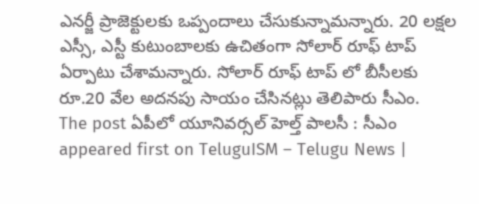ఎనర్జీ ప్రాజెక్టులకు ఒప్పందాలు చేసుకున్నామన్నారు. 20 లక్షల ఎస్సీ, ఎస్టీ కుటుంబాలకు ఉచితంగా సోలార్ రూఫ్ టాప్ ఏర్పాటు చేశామన్నారు. సోలార్ రూఫ్ టాప్ లో బీసీలకు రూ.20 వేల అదనపు సాయం చేసినట్లు తెలిపారు సీఎం.
The post ఏపీలో యూనివర్సల్ హెల్త్ పాలసీ : సీఎం appeared first on TeluguISM – Telugu News |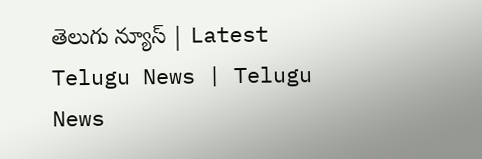తెలుగు న్యూస్ | Latest Telugu News | Telugu News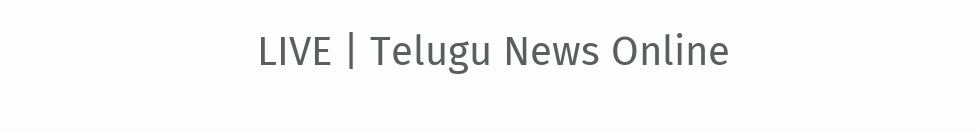LIVE | Telugu News Online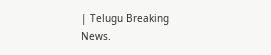| Telugu Breaking News.